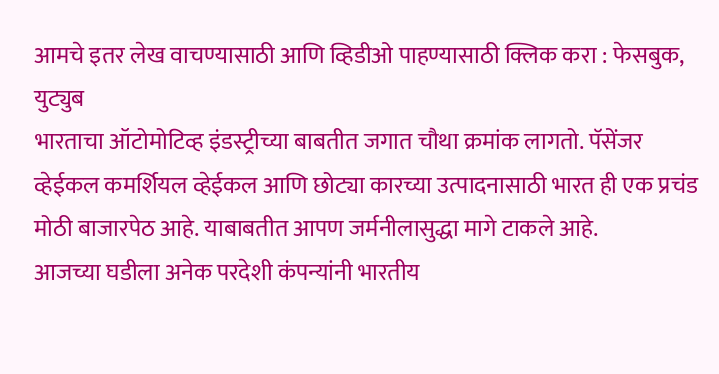आमचे इतर लेख वाचण्यासाठी आणि व्हिडीओ पाहण्यासाठी क्लिक करा : फेसबुक, युट्युब
भारताचा ऑटोमोटिव्ह इंडस्ट्रीच्या बाबतीत जगात चौथा क्रमांक लागतो. पॅसेंजर व्हेईकल कमर्शियल व्हेईकल आणि छोट्या कारच्या उत्पादनासाठी भारत ही एक प्रचंड मोठी बाजारपेठ आहे. याबाबतीत आपण जर्मनीलासुद्धा मागे टाकले आहे.
आजच्या घडीला अनेक परदेशी कंपन्यांनी भारतीय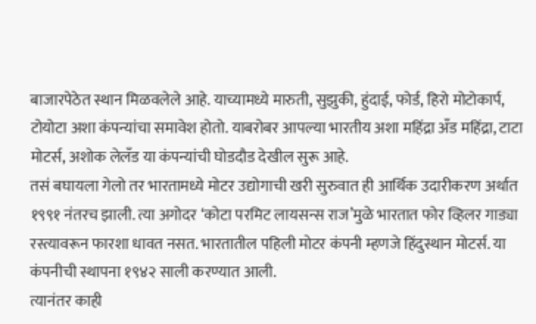बाजारपेठेत स्थान मिळवलेले आहे. याच्यामध्ये मारुती, सुझुकी, हुंदाई, फोर्ड, हिरो मोटोकार्प, टोयोटा अशा कंपन्यांचा समावेश होतो. याबरोबर आपल्या भारतीय अशा महिंद्रा अँड महिंद्रा, टाटा मोटर्स, अशोक लेलँड या कंपन्यांची घोडदौड देखील सुरू आहे.
तसं बघायला गेलो तर भारतामध्ये मोटर उद्योगाची खरी सुरुवात ही आर्थिक उदारीकरण अर्थात १९९१ नंतरच झाली. त्या अगोदर ‘कोटा परमिट लायसन्स राज’मुळे भारतात फोर व्हिलर गाड्या रस्त्यावरून फारशा धावत नसत. भारतातील पहिली मोटर कंपनी म्हणजे हिंदुस्थान मोटर्स. या कंपनीची स्थापना १९४२ साली करण्यात आली.
त्यानंतर काही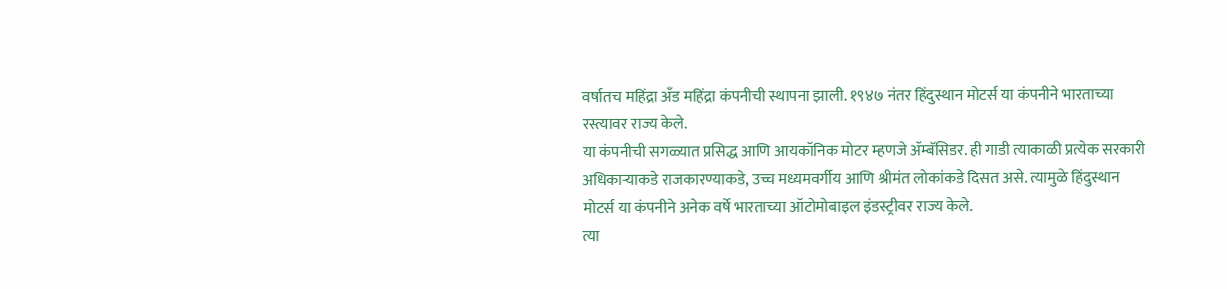वर्षातच महिंद्रा अँड महिंद्रा कंपनीची स्थापना झाली. १९४७ नंतर हिंदुस्थान मोटर्स या कंपनीने भारताच्या रस्त्यावर राज्य केले.
या कंपनीची सगळ्यात प्रसिद्ध आणि आयकॉनिक मोटर म्हणजे ॲम्बॅसिडर. ही गाडी त्याकाळी प्रत्येक सरकारी अधिकाऱ्याकडे राजकारण्याकडे, उच्च मध्यमवर्गीय आणि श्रीमंत लोकांकडे दिसत असे. त्यामुळे हिंदुस्थान मोटर्स या कंपनीने अनेक वर्षे भारताच्या ऑटोमोबाइल इंडस्ट्रीवर राज्य केले.
त्या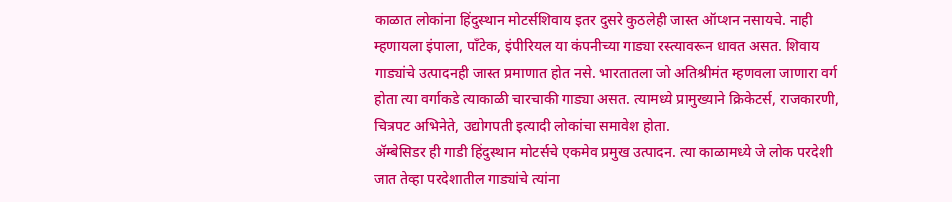काळात लोकांना हिंदुस्थान मोटर्सशिवाय इतर दुसरे कुठलेही जास्त ऑप्शन नसायचे. नाही म्हणायला इंपाला, पॉंटेक, इंपीरियल या कंपनीच्या गाड्या रस्त्यावरून धावत असत. शिवाय गाड्यांचे उत्पादनही जास्त प्रमाणात होत नसे. भारतातला जो अतिश्रीमंत म्हणवला जाणारा वर्ग होता त्या वर्गाकडे त्याकाळी चारचाकी गाड्या असत. त्यामध्ये प्रामुख्याने क्रिकेटर्स, राजकारणी, चित्रपट अभिनेते, उद्योगपती इत्यादी लोकांचा समावेश होता.
ॲम्बेसिडर ही गाडी हिंदुस्थान मोटर्सचे एकमेव प्रमुख उत्पादन. त्या काळामध्ये जे लोक परदेशी जात तेव्हा परदेशातील गाड्यांचे त्यांना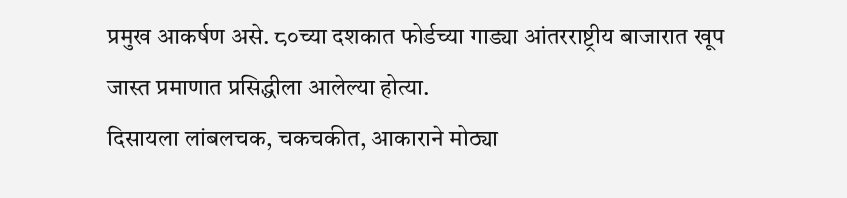प्रमुख आकर्षण असे. ८०च्या दशकात फोर्डच्या गाड्या आंतरराष्ट्रीय बाजारात खूप जास्त प्रमाणात प्रसिद्धीला आलेल्या होत्या.
दिसायला लांबलचक, चकचकीत, आकाराने मोठ्या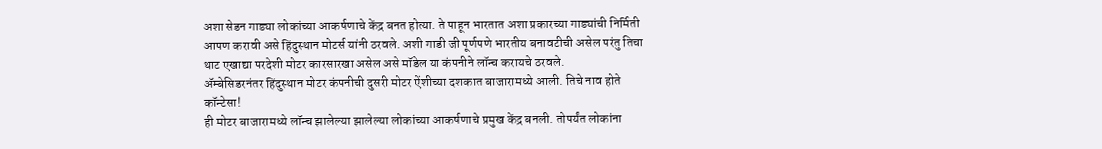अशा सेडन गाड्या लोकांच्या आकर्षणाचे केंद्र बनत होत्या. ते पाहून भारतात अशा प्रकारच्या गाड्यांची निर्मिती आपण करावी असे हिंदुस्थान मोटर्स यांनी ठरवले. अशी गाडी जी पूर्णपणे भारतीय बनावटीची असेल परंतु तिचा थाट एखाद्या परदेशी मोटर कारसारखा असेल असे मॉडेल या कंपनीने लॉन्च करायचे ठरवले.
ॲम्बेसिडरनंतर हिंदुस्थान मोटर कंपनीची दुसरी मोटर ऐंशीच्या दशकात बाजारामध्ये आली. तिचे नाव होते कॉन्टेसा!
ही मोटर बाजारामध्ये लॉन्च झालेल्या झालेल्या लोकांच्या आकर्षणाचे प्रमुख केंद्र बनली. तोपर्यंत लोकांना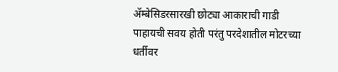ॲम्बेसिडरसारखी छोट्या आकाराची गाडी पाहायची सवय होती परंतु परदेशातील मोटरच्या धर्तीवर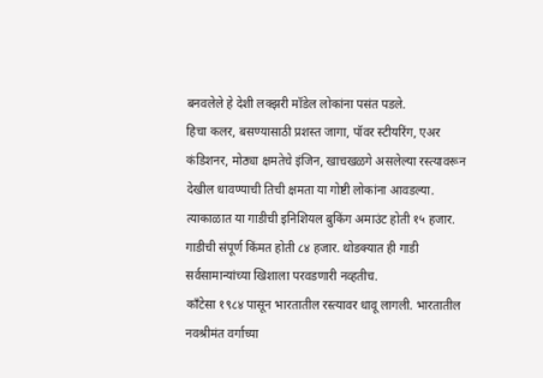बनवलेले हे देशी लक्झरी मॉडेल लोकांना पसंत पडले.
हिचा कलर, बसण्यासाठी प्रशस्त जागा, पॉवर स्टीयरिंग, एअर कंडिशनर, मोठ्या क्षमतेचे इंजिन, खाचखळगे असलेल्या रस्त्यावरून देखील धावण्याची तिची क्षमता या गोष्टी लोकांना आवडल्या. त्याकाळात या गाडीची इनिशियल बुकिंग अमाउंट होती १५ हजार. गाडीची संपूर्ण किंमत होती ८४ हजार. थोडक्यात ही गाडी सर्वसामान्यांच्या खिशाला परवडणारी नव्हतीच.
काँटेसा १९८४ पासून भारतातील रस्त्यावर धावू लागली. भारतातील नवश्रीमंत वर्गाच्या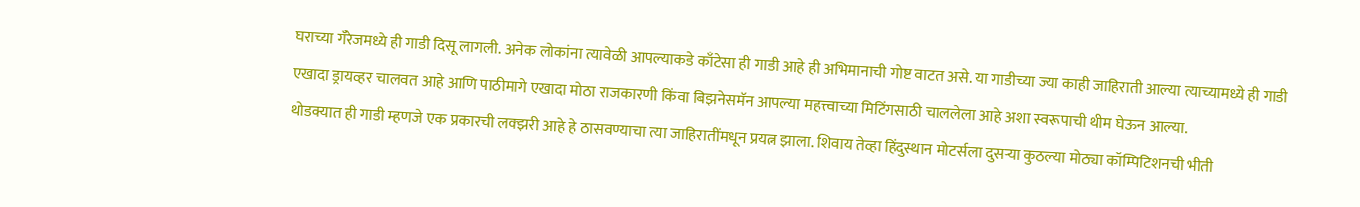घराच्या गॅरेजमध्ये ही गाडी दिसू लागली. अनेक लोकांना त्यावेळी आपल्याकडे काँटेसा ही गाडी आहे ही अभिमानाची गोष्ट वाटत असे. या गाडीच्या ज्या काही जाहिराती आल्या त्याच्यामध्ये ही गाडी एखादा ड्रायव्हर चालवत आहे आणि पाठीमागे एखादा मोठा राजकारणी किंवा बिझनेसमॅन आपल्या महत्त्वाच्या मिटिंगसाठी चाललेला आहे अशा स्वरूपाची थीम घेऊन आल्या.
थोडक्यात ही गाडी म्हणजे एक प्रकारची लक्झरी आहे हे ठासवण्याचा त्या जाहिरातींमधून प्रयत्न झाला. शिवाय तेव्हा हिंदुस्थान मोटर्सला दुसऱ्या कुठल्या मोठ्या कॉम्पिटिशनची भीती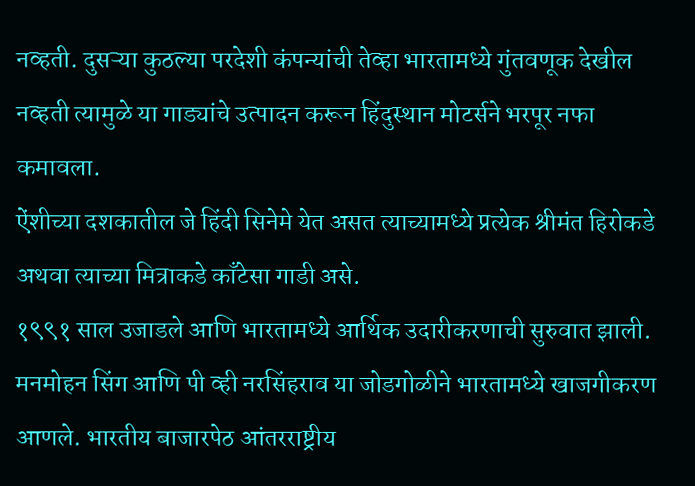नव्हती. दुसऱ्या कुठल्या परदेशी कंपन्यांची तेव्हा भारतामध्ये गुंतवणूक देखील नव्हती त्यामुळे या गाड्यांचे उत्पादन करून हिंदुस्थान मोटर्सने भरपूर नफा कमावला.
ऐंशीच्या दशकातील जे हिंदी सिनेमे येत असत त्याच्यामध्ये प्रत्येक श्रीमंत हिरोकडे अथवा त्याच्या मित्राकडे काँटेसा गाडी असे.
१९९१ साल उजाडले आणि भारतामध्ये आर्थिक उदारीकरणाची सुरुवात झाली. मनमोहन सिंग आणि पी व्ही नरसिंहराव या जोडगोळीने भारतामध्ये खाजगीकरण आणले. भारतीय बाजारपेठ आंतरराष्ट्रीय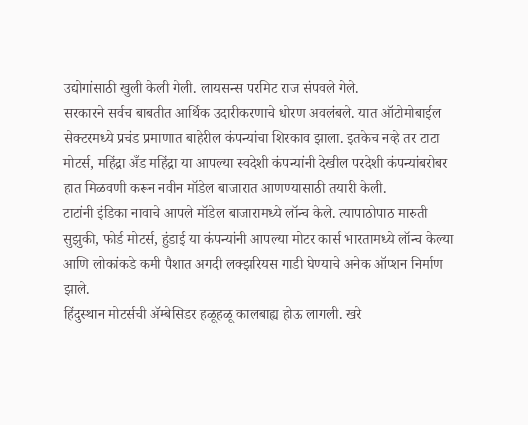उद्योगांसाठी खुली केली गेली. लायसन्स परमिट राज संपवले गेले.
सरकारने सर्वच बाबतीत आर्थिक उदारीकरणाचे धोरण अवलंबले. यात ऑटोमोबाईल सेक्टरमध्ये प्रचंड प्रमाणात बाहेरील कंपन्यांचा शिरकाव झाला. इतकेच नव्हे तर टाटा मोटर्स, महिंद्रा अँड महिंद्रा या आपल्या स्वदेशी कंपन्यांनी देखील परदेशी कंपन्यांबरोबर हात मिळवणी करून नवीन मॉडेल बाजारात आणण्यासाठी तयारी केली.
टाटांनी इंडिका नावाचे आपले मॉडेल बाजारामध्ये लॉन्च केले. त्यापाठोपाठ मारुती सुझुकी, फोर्ड मोटर्स, हुंडाई या कंपन्यांनी आपल्या मोटर कार्स भारतामध्ये लॉन्च केल्या आणि लोकांकडे कमी पैशात अगदी लक्झरियस गाडी घेण्याचे अनेक ऑप्शन निर्माण झाले.
हिंदुस्थान मोटर्सची ॲम्बेसिडर हळूहळू कालबाह्य होऊ लागली. खरे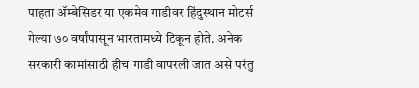पाहता ॲम्बेसिडर या एकमेव गाडीवर हिंदुस्थान मोटर्स गेल्या ७० वर्षांपासून भारतामध्ये टिकून होते. अनेक सरकारी कामांसाठी हीच गाडी वापरली जात असे परंतु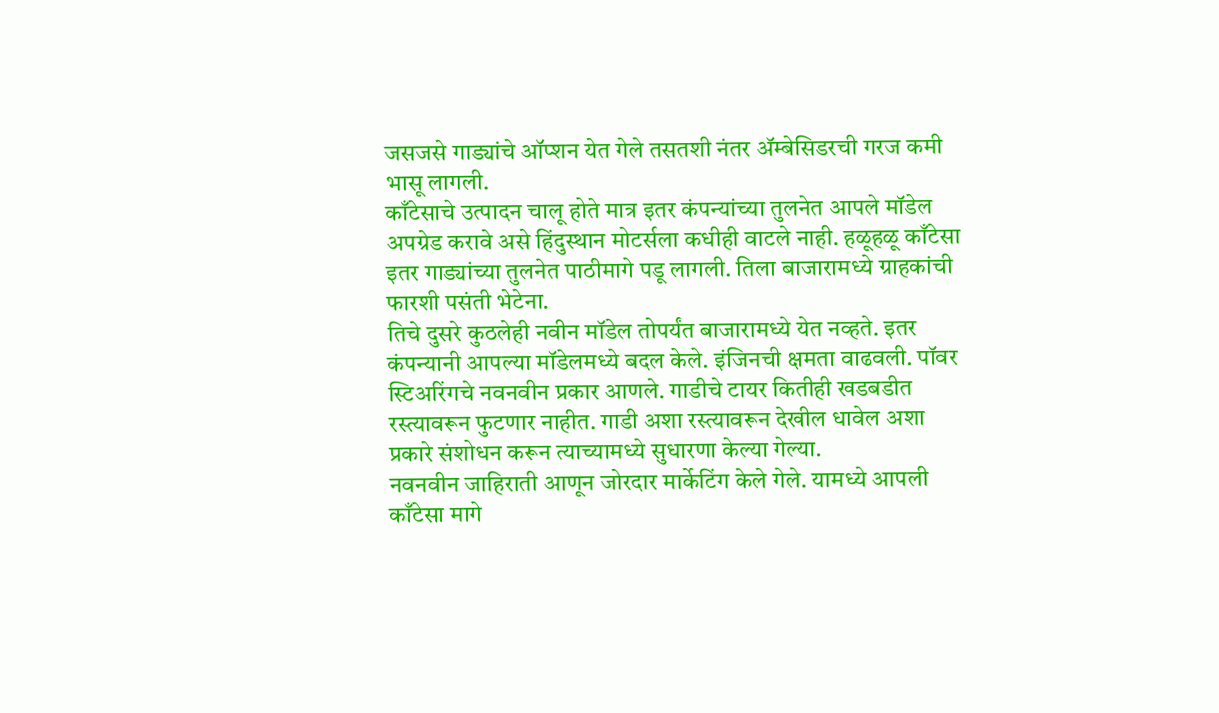जसजसे गाड्यांचे ऑप्शन येत गेले तसतशी नंतर ॲम्बेसिडरची गरज कमी भासू लागली.
काँटेसाचे उत्पादन चालू होते मात्र इतर कंपन्यांच्या तुलनेत आपले मॉडेल अपग्रेड करावे असे हिंदुस्थान मोटर्सला कधीही वाटले नाही. हळूहळू काँटेसा इतर गाड्यांच्या तुलनेत पाठीमागे पडू लागली. तिला बाजारामध्ये ग्राहकांची फारशी पसंती भेटेना.
तिचे दुसरे कुठलेही नवीन मॉडेल तोपर्यंत बाजारामध्ये येत नव्हते. इतर कंपन्यानी आपल्या मॉडेलमध्ये बदल केले. इंजिनची क्षमता वाढवली. पॉवर स्टिअरिंगचे नवनवीन प्रकार आणले. गाडीचे टायर कितीही खडबडीत रस्त्यावरून फुटणार नाहीत. गाडी अशा रस्त्यावरून देखील धावेल अशा प्रकारे संशोधन करून त्याच्यामध्ये सुधारणा केल्या गेल्या.
नवनवीन जाहिराती आणून जोरदार मार्केटिंग केले गेले. यामध्ये आपली काँटेसा मागे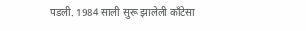पडली. 1984 साली सुरू झालेली काँटेसा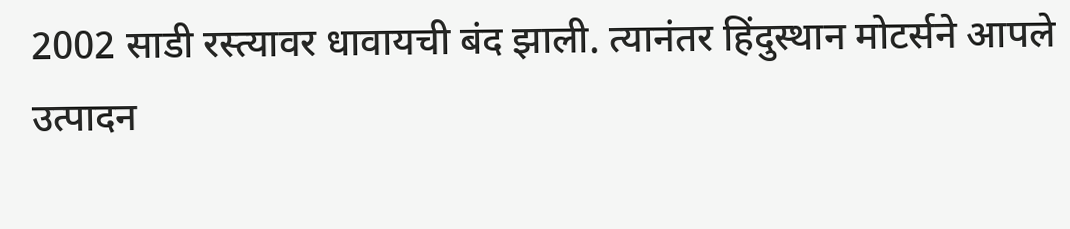2002 साडी रस्त्यावर धावायची बंद झाली. त्यानंतर हिंदुस्थान मोटर्सने आपले उत्पादन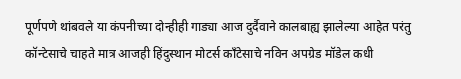पूर्णपणे थांबवले या कंपनीच्या दोन्हीही गाड्या आज दुर्दैवाने कालबाह्य झालेल्या आहेत परंतु कॉन्टेसाचे चाहते मात्र आजही हिंदुस्थान मोटर्स काँटेसाचे नविन अपग्रेड मॉडेल कधी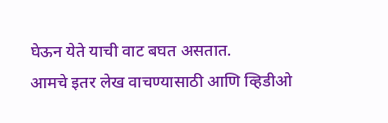घेऊन येते याची वाट बघत असतात.
आमचे इतर लेख वाचण्यासाठी आणि व्हिडीओ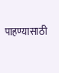पाहण्यासाठी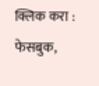क्लिक करा : फेसबुक,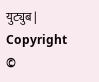युट्युब | Copyright ©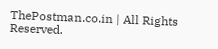ThePostman.co.in | All Rights Reserved.